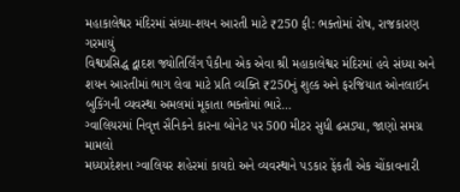મહાકાલેશ્વર મંદિરમાં સંધ્યા-શયન આરતી માટે ₹250 ફી: ભક્તોમાં રોષ, રાજકારણ ગરમાયું
વિશ્વપ્રસિદ્ધ દ્વાદશ જ્યોતિર્લિંગ પૈકીના એક એવા શ્રી મહાકાલેશ્વર મંદિરમાં હવે સંધ્યા અને શયન આરતીમાં ભાગ લેવા માટે પ્રતિ વ્યક્તિ ₹250નું શુલ્ક અને ફરજિયાત ઓનલાઈન બુકિંગની વ્યવસ્થા અમલમાં મૂકાતા ભક્તોમાં ભારે…
ગ્વાલિયરમાં નિવૃત્ત સૈનિકને કારના બોનેટ પર 500 મીટર સુધી ઢસડ્યા, જાણો સમગ્ર મામલો
મધ્યપ્રદેશના ગ્વાલિયર શહેરમાં કાયદો અને વ્યવસ્થાને પડકાર ફેંકતી એક ચોંકાવનારી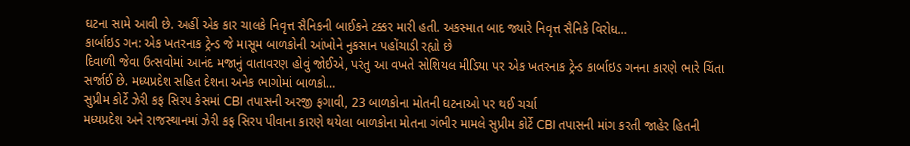ઘટના સામે આવી છે. અહીં એક કાર ચાલકે નિવૃત્ત સૈનિકની બાઈકને ટક્કર મારી હતી. અકસ્માત બાદ જ્યારે નિવૃત્ત સૈનિકે વિરોધ…
કાર્બાઇડ ગન: એક ખતરનાક ટ્રેન્ડ જે માસૂમ બાળકોની આંખોને નુકસાન પહોંચાડી રહ્યો છે
દિવાળી જેવા ઉત્સવોમાં આનંદ મજાનું વાતાવરણ હોવું જોઈએ, પરંતુ આ વખતે સોશિયલ મીડિયા પર એક ખતરનાક ટ્રેન્ડ કાર્બાઇડ ગનના કારણે ભારે ચિંતા સર્જાઈ છે. મધ્યપ્રદેશ સહિત દેશના અનેક ભાગોમાં બાળકો…
સુપ્રીમ કોર્ટે ઝેરી કફ સિરપ કેસમાં CBI તપાસની અરજી ફગાવી, 23 બાળકોના મોતની ઘટનાઓ પર થઈ ચર્ચા
મધ્યપ્રદેશ અને રાજસ્થાનમાં ઝેરી કફ સિરપ પીવાના કારણે થયેલા બાળકોના મોતના ગંભીર મામલે સુપ્રીમ કોર્ટે CBI તપાસની માંગ કરતી જાહેર હિતની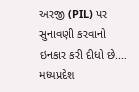અરજી (PIL) પર સુનાવણી કરવાનો ઇનકાર કરી દીધો છે.…
મધ્યપ્રદેશ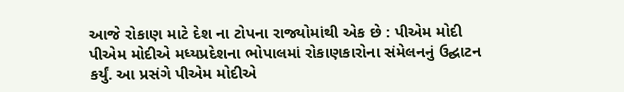આજે રોકાણ માટે દેશ ના ટોપના રાજ્યોમાંથી એક છે : પીએમ મોદી
પીએમ મોદીએ મધ્યપ્રદેશના ભોપાલમાં રોકાણકારોના સંમેલનનું ઉદ્ઘાટન કર્યું. આ પ્રસંગે પીએમ મોદીએ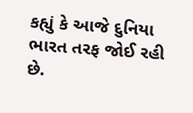કહ્યું કે આજે દુનિયા ભારત તરફ જોઈ રહી છે.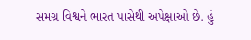સમગ્ર વિશ્વને ભારત પાસેથી અપેક્ષાઓ છે. હું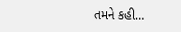તમને કહી…